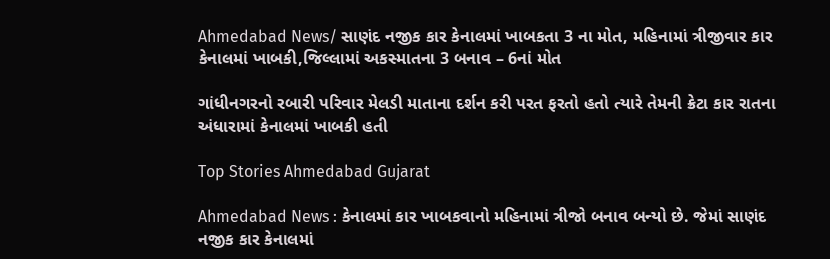Ahmedabad News/ સાણંદ નજીક કાર કેનાલમાં ખાબકતા 3 ના મોત, મહિનામાં ત્રીજીવાર કાર કેનાલમાં ખાબકી,જિલ્લામાં અકસ્માતના 3 બનાવ – 6નાં મોત

ગાંધીનગરનો રબારી પરિવાર મેલડી માતાના દર્શન કરી પરત ફરતો હતો ત્યારે તેમની ક્રેટા કાર રાતના અંધારામાં કેનાલમાં ખાબકી હતી

Top Stories Ahmedabad Gujarat

Ahmedabad News : કેનાલમાં કાર ખાબકવાનો મહિનામાં ત્રીજો બનાવ બન્યો છે. જેમાં સાણંદ નજીક કાર કેનાલમાં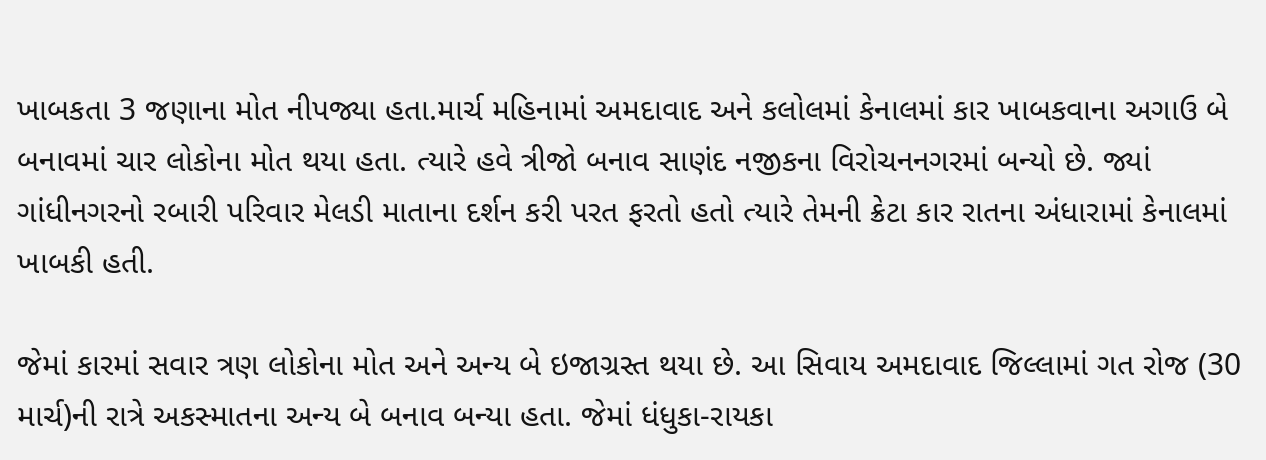ખાબકતા 3 જણાના મોત નીપજ્યા હતા.માર્ચ મહિનામાં અમદાવાદ અને કલોલમાં કેનાલમાં કાર ખાબકવાના અગાઉ બે બનાવમાં ચાર લોકોના મોત થયા હતા. ત્યારે હવે ત્રીજો બનાવ સાણંદ નજીકના વિરોચનનગરમાં બન્યો છે. જ્યાં ગાંધીનગરનો રબારી પરિવાર મેલડી માતાના દર્શન કરી પરત ફરતો હતો ત્યારે તેમની ક્રેટા કાર રાતના અંધારામાં કેનાલમાં ખાબકી હતી.

જેમાં કારમાં સવાર ત્રણ લોકોના મોત અને અન્ય બે ઇજાગ્રસ્ત થયા છે. આ સિવાય અમદાવાદ જિલ્લામાં ગત રોજ (30 માર્ચ)ની રાત્રે અકસ્માતના અન્ય બે બનાવ બન્યા હતા. જેમાં ધંધુકા-રાયકા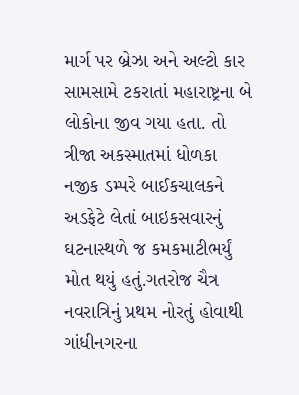માર્ગ પર બ્રેઝા અને અલ્ટો કાર સામસામે ટકરાતાં મહારાષ્ટ્રના બે લોકોના જીવ ગયા હતા. તો ત્રીજા અકસ્માતમાં ધોળકા નજીક ડમ્પરે બાઈકચાલકને અડફેટે લેતાં બાઇકસવારનું ઘટનાસ્થળે જ કમકમાટીભર્યું મોત થયું હતું.ગતરોજ ચૈત્ર નવરાત્રિનું પ્રથમ નોરતું હોવાથી ગાંધીનગરના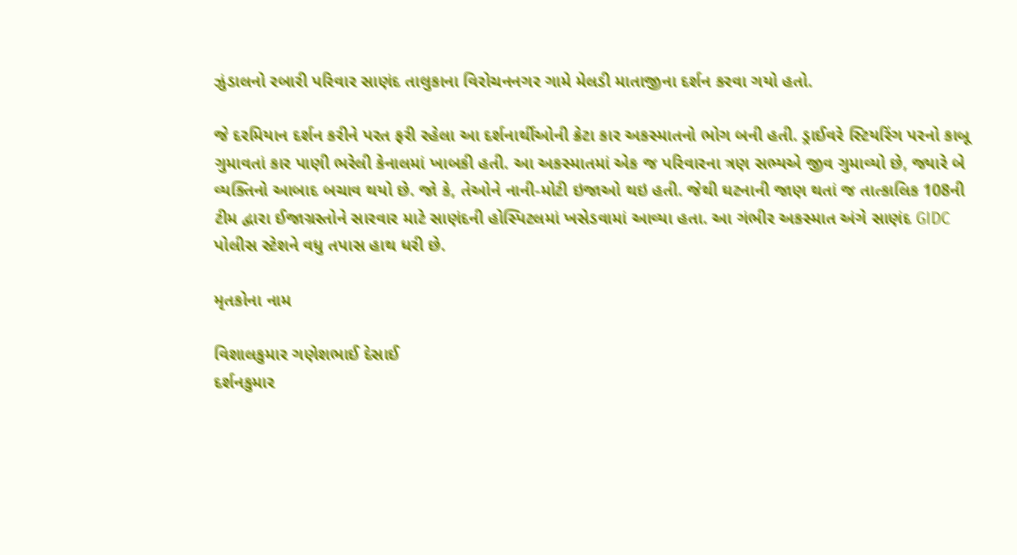ઝુંડાલનો રબારી પરિવાર સાણંદ તાલુકાના વિરોચનનગર ગામે મેલડી માતાજીના દર્શન કરવા ગયો હતો.

જે દરમિયાન દર્શન કરીને પરત ફરી રહેલા આ દર્શનાર્થીઓની ક્રેટા કાર અકસ્માતનો ભોગ બની હતી. ડ્રાઈવરે સ્ટિયરિંગ પરનો કાબૂ ગુમાવતાં કાર પાણી ભરેલી કેનાલમાં ખાબકી હતી. આ અકસ્માતમાં એક જ પરિવારના ત્રણ સભ્યએ જીવ ગુમાવ્યો છે, જ્યારે બે વ્યક્તિનો આબાદ બચાવ થયો છે. જો કે, તેઓને નાની-મોટી ઇજાઓ થઇ હતી. જેથી ઘટનાની જાણ થતાં જ તાત્કાલિક 108ની ટીમ દ્વારા ઈજાગ્રસ્તોને સારવાર માટે સાણંદની હોસ્પિટલમાં ખસેડવામાં આવ્યા હતા. આ ગંભીર અકસ્માત અંગે સાણંદ GIDC પોલીસ સ્ટેશને વધુ તપાસ હાથ ધરી છે.

મૃતકોના નામ

વિશાલકુમાર ગણેશભાઈ દેસાઈ
દર્શનકુમાર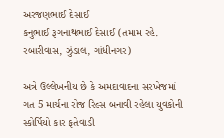અરજણભાઈ દેસાઈ
કનુભાઈ રૂગનાથભાઈ દેસાઈ (તમામ રહે. રબારીવાસ, ઝુંડાલ, ગાંધીનગર)

અત્રે ઉલ્લેખનીય છે કે અમદાવાદના સરખેજમાં ગત 5 માર્ચના રોજ રિલ્સ બનાવી રહેલા યુવકોની સ્કોર્પિયો કાર ફતેવાડી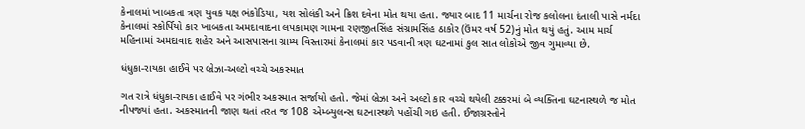કેનાલમાં ખાબકતા ત્રણ યુવક યક્ષ ભંકોડિયા, યશ સોલંકી અને ક્રિશ દવેના મોત થયા હતા. જ્યાર બાદ 11 માર્ચના રોજ કલોલના દંતાલી પાસે નર્મદા કેનાલમાં સ્કોર્પિયો કાર ખાબકતા અમદાવાદના લપકામણ ગામના રણજીતસિંહ સંગ્રામસિંહ ઠાકોર (ઉંમર વર્ષ 52)નું મોત થયું હતું. આમ માર્ચ મહિનામાં અમદાવાદ શહેર અને આસપાસના ગ્રામ્ય વિસ્તારમાં કેનાલમાં કાર પડવાની ત્રણ ઘટનામાં કુલ સાત લોકોએ જીવ ગુમાવ્યા છે.

ધંધુકા-રાયકા હાઈવે પર બ્રેઝા-અલ્ટો વચ્ચે અકસ્માત

ગત રાત્રે ધંધુકા-રાયકા હાઈવે પર ગંભીર અકસ્માત સર્જાયો હતો. જેમાં બ્રેઝા અને અલ્ટો કાર વચ્ચે થયેલી ટક્કરમાં બે વ્યક્તિના ઘટનાસ્થળે જ મોત નીપજ્યાં હતા. અકસ્માતની જાણ થતાં તરત જ 108 એમ્બ્યુલન્સ ઘટનાસ્થળે પહોંચી ગઇ હતી. ઈજાગ્રસ્તોને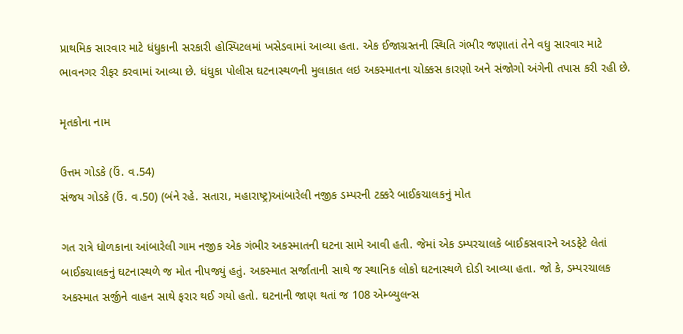પ્રાથમિક સારવાર માટે ધંધુકાની સરકારી હોસ્પિટલમાં ખસેડવામાં આવ્યા હતા. એક ઈજાગ્રસ્તની સ્થિતિ ગંભીર જણાતાં તેને વધુ સારવાર માટે ભાવનગર રીફર કરવામાં આવ્યા છે. ધંધુકા પોલીસ ઘટનાસ્થળની મુલાકાત લઇ અકસ્માતના ચોક્કસ કારણો અને સંજોગો અંગેની તપાસ કરી રહી છે.

મૃતકોના નામ

ઉત્તમ ગોડકે (ઉં. વ.54)
સંજય ગોડકે (ઉં. વ.50) (બંને રહે. સતારા, મહારાષ્ટ્ર)આંબારેલી નજીક ડમ્પરની ટક્કરે બાઈકચાલકનું મોત

ગત રાત્રે ધોળકાના આંબારેલી ગામ નજીક એક ગંભીર અકસ્માતની ઘટના સામે આવી હતી. જેમાં એક ડમ્પરચાલકે બાઈકસવારને અડફેટે લેતાં બાઈકચાલકનું ઘટનાસ્થળે જ મોત નીપજ્યું હતું. અકસ્માત સર્જાતાની સાથે જ સ્થાનિક લોકો ઘટનાસ્થળે દોડી આવ્યા હતા. જો કે, ડમ્પરચાલક અકસ્માત સર્જીને વાહન સાથે ફરાર થઈ ગયો હતો. ઘટનાની જાણ થતાં જ 108 એમ્બ્યુલન્સ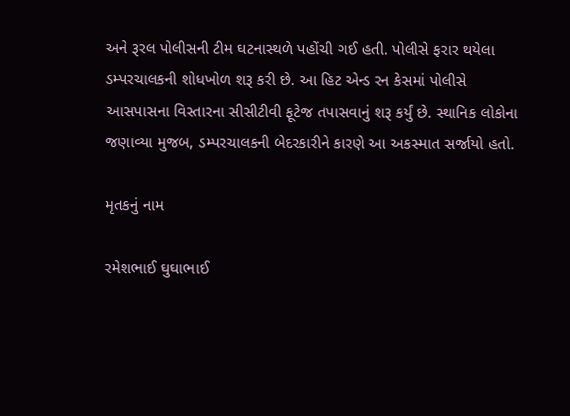અને રૂરલ પોલીસની ટીમ ઘટનાસ્થળે પહોંચી ગઈ હતી. પોલીસે ફરાર થયેલા ડમ્પરચાલકની શોધખોળ શરૂ કરી છે. આ હિટ એન્ડ રન કેસમાં પોલીસે આસપાસના વિસ્તારના સીસીટીવી ફૂટેજ તપાસવાનું શરૂ કર્યું છે. સ્થાનિક લોકોના જણાવ્યા મુજબ, ડમ્પરચાલકની બેદરકારીને કારણે આ અકસ્માત સર્જાયો હતો.

મૃતકનું નામ

રમેશભાઈ ઘુઘાભાઈ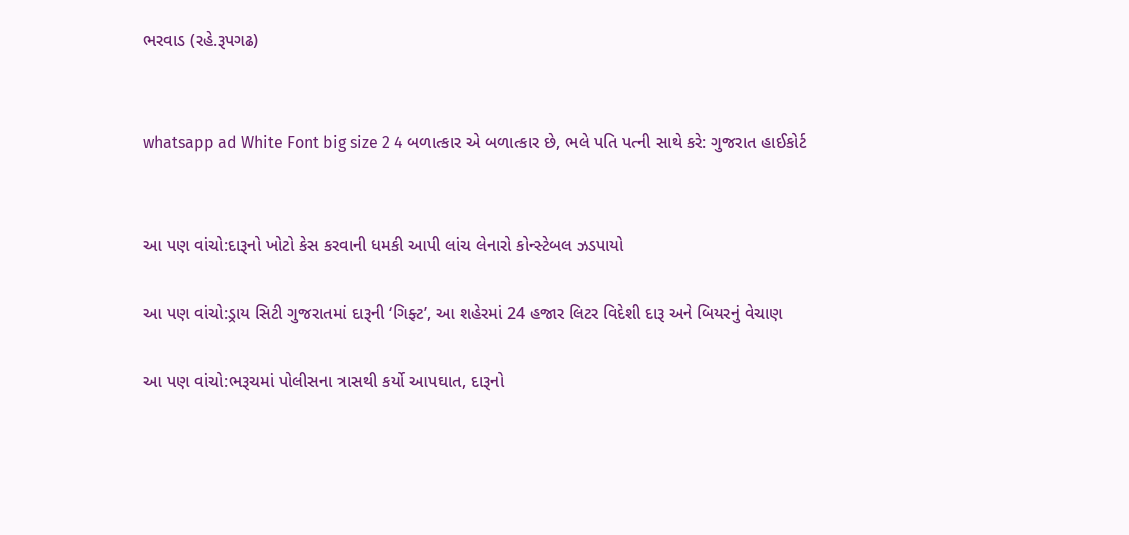ભરવાડ (રહે.રૂપગઢ)


whatsapp ad White Font big size 2 4 બળાત્કાર એ બળાત્કાર છે, ભલે પતિ પત્ની સાથે કરે: ગુજરાત હાઈકોર્ટ


આ પણ વાંચો:દારૂનો ખોટો કેસ કરવાની ધમકી આપી લાંચ લેનારો કોન્સ્ટેબલ ઝડપાયો

આ પણ વાંચો:ડ્રાય સિટી ગુજરાતમાં દારૂની ‘ગિફ્ટ’, આ શહેરમાં 24 હજાર લિટર વિદેશી દારૂ અને બિયરનું વેચાણ

આ પણ વાંચો:ભરૂચમાં પોલીસના ત્રાસથી કર્યો આપઘાત, દારૂનો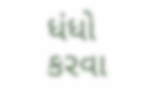ધંધો કરવા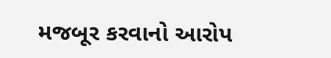મજબૂર કરવાનો આરોપ